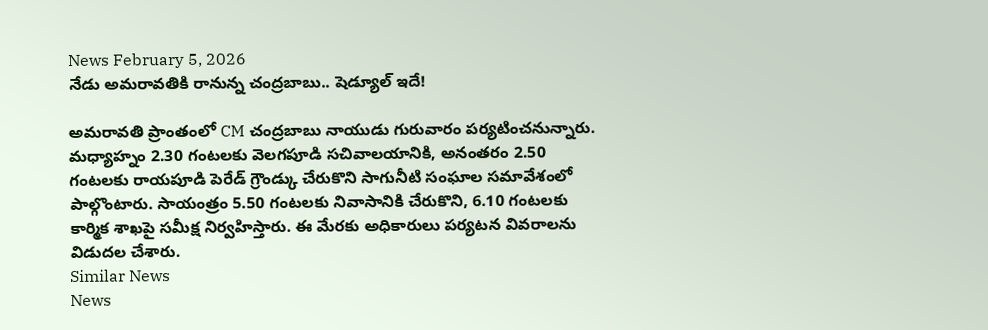News February 5, 2026
నేడు అమరావతికి రానున్న చంద్రబాబు.. షెడ్యూల్ ఇదే!

అమరావతి ప్రాంతంలో CM చంద్రబాబు నాయుడు గురువారం పర్యటించనున్నారు. మధ్యాహ్నం 2.30 గంటలకు వెలగపూడి సచివాలయానికి, అనంతరం 2.50 గంటలకు రాయపూడి పెరేడ్ గ్రౌండ్కు చేరుకొని సాగునీటి సంఘాల సమావేశంలో పాల్గొంటారు. సాయంత్రం 5.50 గంటలకు నివాసానికి చేరుకొని, 6.10 గంటలకు కార్మిక శాఖపై సమీక్ష నిర్వహిస్తారు. ఈ మేరకు అధికారులు పర్యటన వివరాలను విడుదల చేశారు.
Similar News
News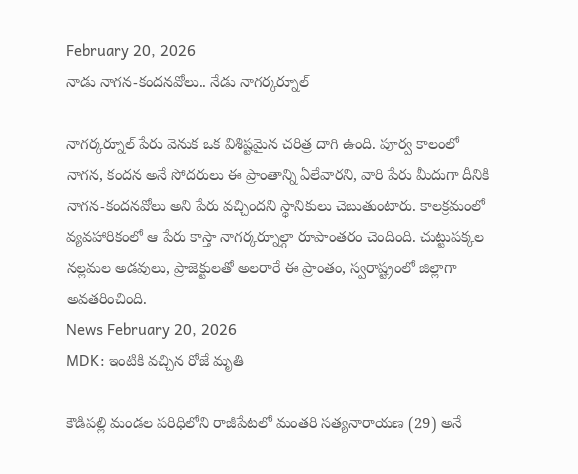February 20, 2026
నాడు నాగన-కందనవోలు.. నేడు నాగర్కర్నూల్

నాగర్కర్నూల్ పేరు వెనుక ఒక విశిష్టమైన చరిత్ర దాగి ఉంది. పూర్వ కాలంలో నాగన, కందన అనే సోదరులు ఈ ప్రాంతాన్ని ఏలేవారని, వారి పేరు మీదుగా దీనికి నాగన-కందనవోలు అని పేరు వచ్చిందని స్థానికులు చెబుతుంటారు. కాలక్రమంలో వ్యవహారికంలో ఆ పేరు కాస్తా నాగర్కర్నూల్గా రూపాంతరం చెందింది. చుట్టుపక్కల నల్లమల అడవులు, ప్రాజెక్టులతో అలరారే ఈ ప్రాంతం, స్వరాష్ట్రంలో జిల్లాగా అవతరించింది.
News February 20, 2026
MDK: ఇంటికి వచ్చిన రోజే మృతి

కౌడిపల్లి మండల పరిధిలోని రాజీపేటలో మంతరి సత్యనారాయణ (29) అనే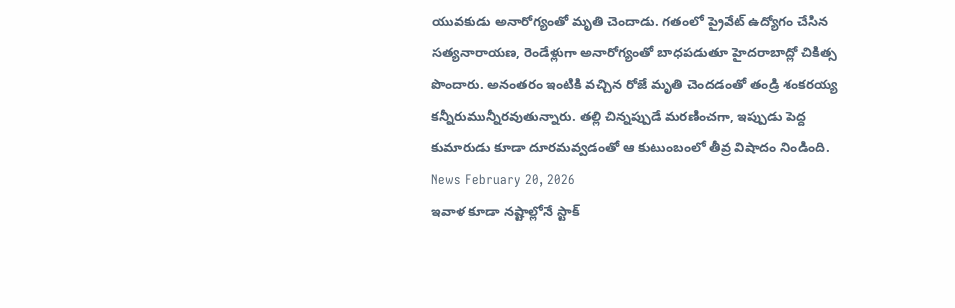యువకుడు అనారోగ్యంతో మృతి చెందాడు. గతంలో ప్రైవేట్ ఉద్యోగం చేసిన సత్యనారాయణ, రెండేళ్లుగా అనారోగ్యంతో బాధపడుతూ హైదరాబాద్లో చికిత్స పొందారు. అనంతరం ఇంటికి వచ్చిన రోజే మృతి చెందడంతో తండ్రి శంకరయ్య కన్నీరుమున్నీరవుతున్నారు. తల్లి చిన్నప్పుడే మరణించగా, ఇప్పుడు పెద్ద కుమారుడు కూడా దూరమవ్వడంతో ఆ కుటుంబంలో తీవ్ర విషాదం నిండింది.
News February 20, 2026
ఇవాళ కూడా నష్టాల్లోనే స్టాక్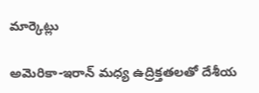మార్కెట్లు

అమెరికా-ఇరాన్ మధ్య ఉద్రిక్తతలతో దేశీయ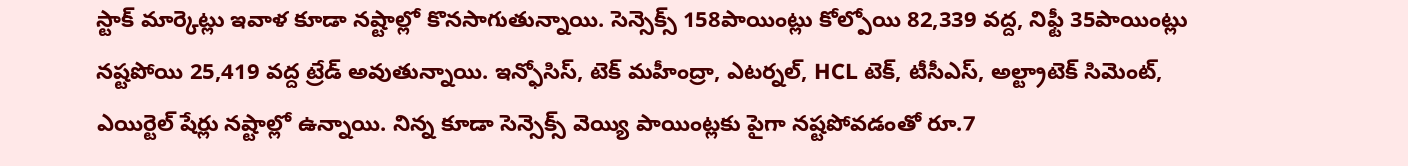స్టాక్ మార్కెట్లు ఇవాళ కూడా నష్టాల్లో కొనసాగుతున్నాయి. సెన్సెక్స్ 158పాయింట్లు కోల్పోయి 82,339 వద్ద, నిఫ్టీ 35పాయింట్లు నష్టపోయి 25,419 వద్ద ట్రేడ్ అవుతున్నాయి. ఇన్ఫోసిస్, టెక్ మహీంద్రా, ఎటర్నల్, HCL టెక్, టీసీఎస్, అల్ట్రాటెక్ సిమెంట్, ఎయిర్టెల్ షేర్లు నష్టాల్లో ఉన్నాయి. నిన్న కూడా సెన్సెక్స్ వెయ్యి పాయింట్లకు పైగా నష్టపోవడంతో రూ.7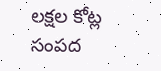లక్షల కోట్ల సంపద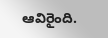ఆవిరైంది.